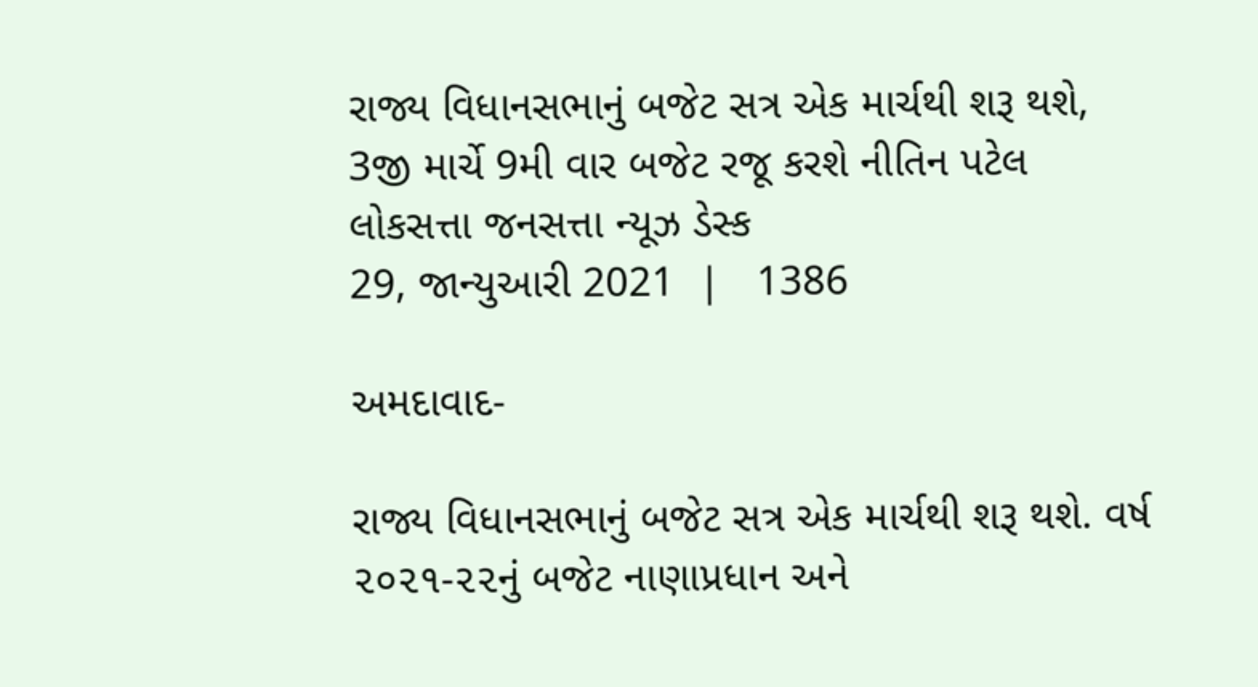રાજ્ય વિધાનસભાનું બજેટ સત્ર એક માર્ચથી શરૂ થશે, 3જી માર્ચે 9મી વાર બજેટ રજૂ કરશે નીતિન પટેલ
લોકસત્તા જનસત્તા ન્યૂઝ ડેસ્ક
29, જાન્યુઆરી 2021  |   1386

અમદાવાદ-

રાજ્ય વિધાનસભાનું બજેટ સત્ર એક માર્ચથી શરૂ થશે. વર્ષ ૨૦૨૧-૨૨નું બજેટ નાણાપ્રધાન અને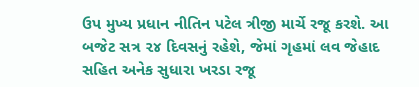ઉપ મુખ્ય પ્રધાન નીતિન પટેલ ત્રીજી માર્ચે રજૂ કરશે. આ બજેટ સત્ર ૨૪ દિવસનું રહેશે, જેમાં ગૃહમાં લવ જેહાદ સહિત અનેક સુધારા ખરડા રજૂ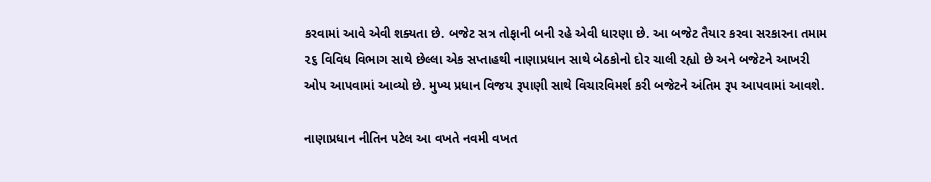કરવામાં આવે એવી શક્યતા છે. બજેટ સત્ર તોફાની બની રહે એવી ધારણા છે. આ બજેટ તૈયાર કરવા સરકારના તમામ ૨૬ વિવિધ વિભાગ સાથે છેલ્લા એક સપ્તાહથી નાણાપ્રધાન સાથે બેઠકોનો દોર ચાલી રહ્યો છે અને બજેટને આખરી ઓપ આપવામાં આવ્યો છે. મુખ્ય પ્રધાન વિજય રૂપાણી સાથે વિચારવિમર્શ કરી બજેટને અંતિમ રૂપ આપવામાં આવશે.

નાણાપ્રધાન નીતિન પટેલ આ વખતે નવમી વખત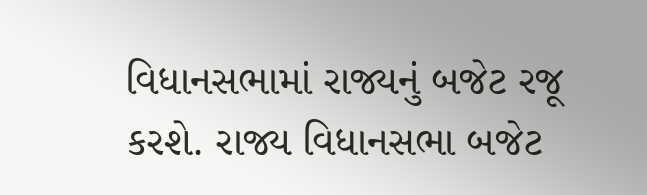વિધાનસભામાં રાજ્યનું બજેટ રજૂ કરશે. રાજ્ય વિધાનસભા બજેટ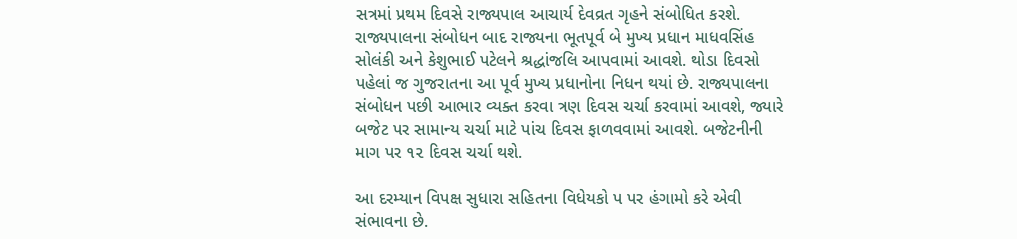સત્રમાં પ્રથમ દિવસે રાજ્યપાલ આચાર્ય દેવવ્રત ગૃહને સંબોધિત કરશે. રાજ્યપાલના સંબોધન બાદ રાજ્યના ભૂતપૂર્વ બે મુખ્ય પ્રધાન માધવસિંહ સોલંકી અને કેશુભાઈ પટેલને શ્રદ્ધાંજલિ આપવામાં આવશે. થોડા દિવસો પહેલાં જ ગુજરાતના આ પૂર્વ મુખ્ય પ્રધાનોના નિધન થયાં છે. રાજ્યપાલના સંબોધન પછી આભાર વ્યક્ત કરવા ત્રણ દિવસ ચર્ચા કરવામાં આવશે, જ્યારે બજેટ પર સામાન્ય ચર્ચા માટે પાંચ દિવસ ફાળવવામાં આવશે. બજેટનીની માગ પર ૧૨ દિવસ ચર્ચા થશે.

આ દરમ્યાન વિપક્ષ સુધારા સહિતના વિધેયકો પ પર હંગામો કરે એવી સંભાવના છે.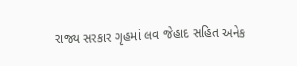રાજ્ય સરકાર ગૃહમાં લવ જેહાદ સહિત અનેક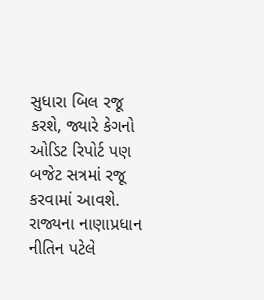સુધારા બિલ રજૂ કરશે, જ્યારે કેગનો ઓડિટ રિપોર્ટ પણ બજેટ સત્રમાં રજૂ કરવામાં આવશે. રાજ્યના નાણાપ્રધાન નીતિન પટેલે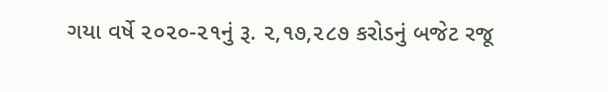ગયા વર્ષે ૨૦૨૦-૨૧નું રૂ. ૨,૧૭,૨૮૭ કરોડનું બજેટ રજૂ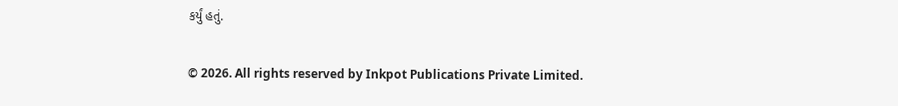કર્યું હતું.

© 2026. All rights reserved by Inkpot Publications Private Limited.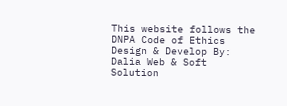This website follows the DNPA Code of Ethics
Design & Develop By:
Dalia Web & Soft Solution